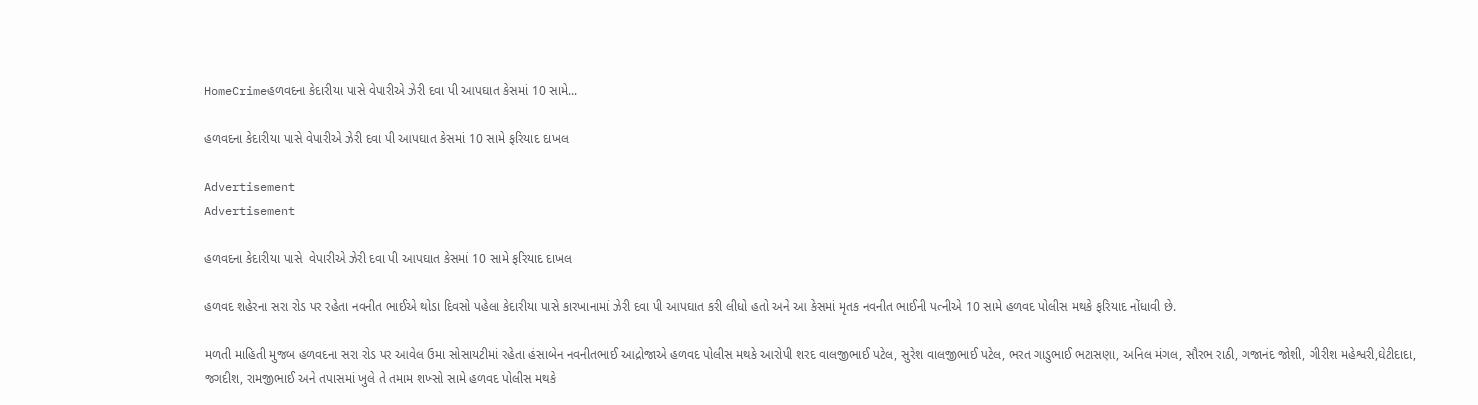HomeCrimeહળવદના કેદારીયા પાસે વેપારીએ ઝેરી દવા પી આપઘાત કેસમાં 10 સામે...

હળવદના કેદારીયા પાસે વેપારીએ ઝેરી દવા પી આપઘાત કેસમાં 10 સામે ફરિયાદ દાખલ

Advertisement
Advertisement

હળવદના કેદારીયા પાસે  વેપારીએ ઝેરી દવા પી આપઘાત કેસમાં 10 સામે ફરિયાદ દાખલ

હળવદ શહેરના સરા રોડ પર રહેતા નવનીત ભાઈએ થોડા દિવસો પહેલા કેદારીયા પાસે કારખાનામાં ઝેરી દવા પી આપઘાત કરી લીધો હતો અને આ કેસમાં મૃતક નવનીત ભાઈની પત્નીએ 10 સામે હળવદ પોલીસ મથકે ફરિયાદ નોંધાવી છે.

મળતી માહિતી મુજબ હળવદના સરા રોડ પર આવેલ ઉમા સોસાયટીમાં રહેતા હંસાબેન નવનીતભાઈ આદ્રોજાએ હળવદ પોલીસ મથકે આરોપી શરદ વાલજીભાઈ પટેલ, સુરેશ વાલજીભાઈ પટેલ, ભરત ગાડુભાઈ ભટાસણા, અનિલ મંગલ, સૌરભ રાઠી, ગજાનંદ જોશી, ગીરીશ મહેશ્વરી,ઘેટીદાદા, જગદીશ, રામજીભાઈ અને તપાસમાં ખુલે તે તમામ શખ્સો સામે હળવદ પોલીસ મથકે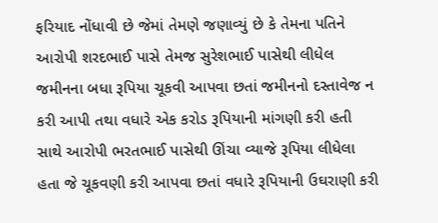ફરિયાદ નોંધાવી છે જેમાં તેમણે જણાવ્યું છે કે તેમના પતિને આરોપી શરદભાઈ પાસે તેમજ સુરેશભાઈ પાસેથી લીધેલ જમીનના બધા રૂપિયા ચૂકવી આપવા છતાં જમીનનો દસ્તાવેજ ન કરી આપી તથા વધારે એક કરોડ રૂપિયાની માંગણી કરી હતી સાથે આરોપી ભરતભાઈ પાસેથી ઊંચા વ્યાજે રૂપિયા લીધેલા હતા જે ચૂકવણી કરી આપવા છતાં વધારે રૂપિયાની ઉઘરાણી કરી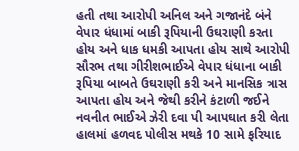હતી તથા આરોપી અનિલ અને ગજાનંદે બંને વેપાર ધંધામાં બાકી રૂપિયાની ઉઘરાણી કરતા હોય અને ધાક ધમકી આપતા હોય સાથે આરોપી સૌરભ તથા ગીરીશભાઈએ વેપાર ધંધાના બાકી રૂપિયા બાબતે ઉઘરાણી કરી અને માનસિક ત્રાસ આપતા હોય અને જેથી કરીને કંટાળી જઈને નવનીત ભાઈએ ઝેરી દવા પી આપઘાત કરી લેતા હાલમાં હળવદ પોલીસ મથકે 10 સામે ફરિયાદ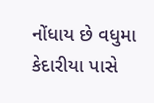નોંધાય છે વધુમા કેદારીયા પાસે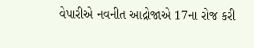વેપારીએ નવનીત આદ્રોજાએ 17ના રોજ કરી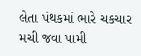લેતા પંથકમાં ભારે ચકચાર મચી જવા પામી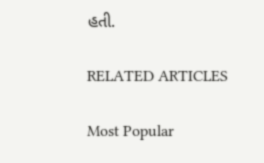હતી.

RELATED ARTICLES

Most Popular